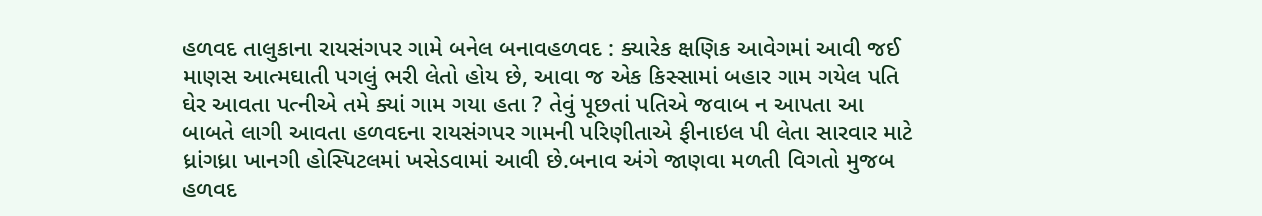હળવદ તાલુકાના રાયસંગપર ગામે બનેલ બનાવહળવદ : ક્યારેક ક્ષણિક આવેગમાં આવી જઈ માણસ આત્મઘાતી પગલું ભરી લેતો હોય છે, આવા જ એક કિસ્સામાં બહાર ગામ ગયેલ પતિ ઘેર આવતા પત્નીએ તમે ક્યાં ગામ ગયા હતા ? તેવું પૂછતાં પતિએ જવાબ ન આપતા આ બાબતે લાગી આવતા હળવદના રાયસંગપર ગામની પરિણીતાએ ફીનાઇલ પી લેતા સારવાર માટે ધ્રાંગધ્રા ખાનગી હોસ્પિટલમાં ખસેડવામાં આવી છે.બનાવ અંગે જાણવા મળતી વિગતો મુજબ હળવદ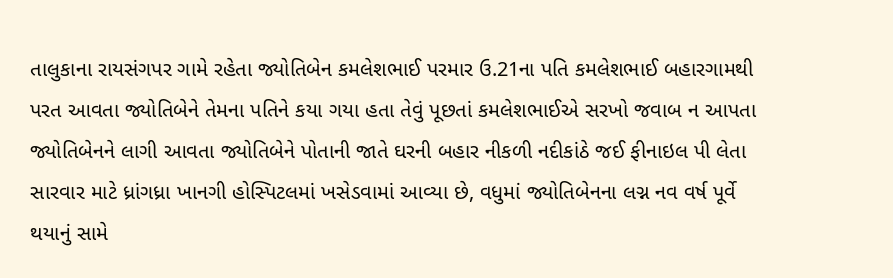તાલુકાના રાયસંગપર ગામે રહેતા જ્યોતિબેન કમલેશભાઈ પરમાર ઉ.21ના પતિ કમલેશભાઈ બહારગામથી પરત આવતા જ્યોતિબેને તેમના પતિને કયા ગયા હતા તેવું પૂછતાં કમલેશભાઈએ સરખો જવાબ ન આપતા જ્યોતિબેનને લાગી આવતા જ્યોતિબેને પોતાની જાતે ઘરની બહાર નીકળી નદીકાંઠે જઈ ફીનાઇલ પી લેતા સારવાર માટે ધ્રાંગધ્રા ખાનગી હોસ્પિટલમાં ખસેડવામાં આવ્યા છે, વધુમાં જ્યોતિબેનના લગ્ન નવ વર્ષ પૂર્વે થયાનું સામે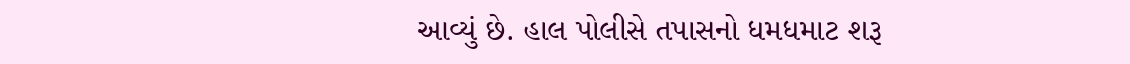આવ્યું છે. હાલ પોલીસે તપાસનો ધમધમાટ શરૂ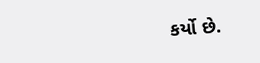કર્યો છે.